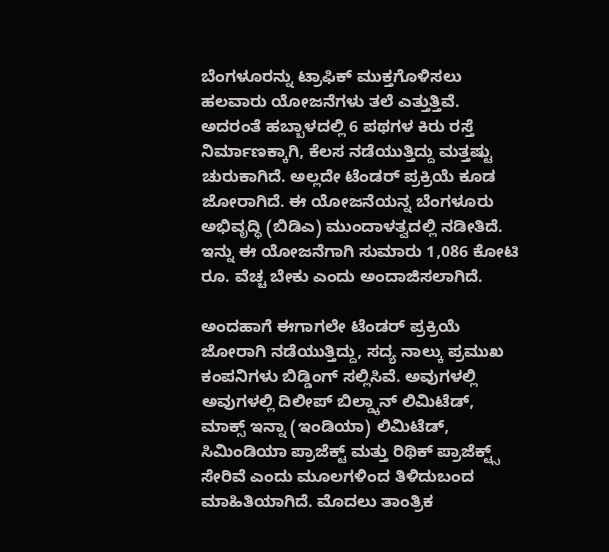ಬೆಂಗಳೂರನ್ನು ಟ್ರಾಫಿಕ್ ಮುಕ್ತಗೊಳಿಸಲು ಹಲವಾರು ಯೋಜನೆಗಳು ತಲೆ ಎತ್ತುತ್ತಿವೆ. ಅದರಂತೆ ಹಬ್ಬಾಳದಲ್ಲಿ 6 ಪಥಗಳ ಕಿರು ರಸ್ತೆ ನಿರ್ಮಾಣಕ್ಕಾಗಿ, ಕೆಲಸ ನಡೆಯುತ್ತಿದ್ದು ಮತ್ತಷ್ಟು ಚುರುಕಾಗಿದೆ. ಅಲ್ಲದೇ ಟೆಂಡರ್ ಪ್ರಕ್ರಿಯೆ ಕೂಡ ಜೋರಾಗಿದೆ. ಈ ಯೋಜನೆಯನ್ನ ಬೆಂಗಳೂರು ಅಭಿವೃದ್ಧಿ (ಬಿಡಿಎ) ಮುಂದಾಳತ್ವದಲ್ಲಿ ನಡೀತಿದೆ. ಇನ್ನು ಈ ಯೋಜನೆಗಾಗಿ ಸುಮಾರು 1,086 ಕೋಟಿ ರೂ. ವೆಚ್ಚ ಬೇಕು ಎಂದು ಅಂದಾಜಿಸಲಾಗಿದೆ.

ಅಂದಹಾಗೆ ಈಗಾಗಲೇ ಟೆಂಡರ್ ಪ್ರಕ್ರಿಯೆ ಜೋರಾಗಿ ನಡೆಯುತ್ತಿದ್ದು, ಸದ್ಯ ನಾಲ್ಕು ಪ್ರಮುಖ ಕಂಪನಿಗಳು ಬಿಡ್ಡಿಂಗ್ ಸಲ್ಲಿಸಿವೆ. ಅವುಗಳಲ್ಲಿ ಅವುಗಳಲ್ಲಿ ದಿಲೀಪ್ ಬಿಲ್ಡ್ಕಾನ್ ಲಿಮಿಟೆಡ್, ಮಾಕ್ಸ್ ಇನ್ನಾ (ಇಂಡಿಯಾ) ಲಿಮಿಟೆಡ್, ಸಿಮಿಂಡಿಯಾ ಪ್ರಾಜೆಕ್ಟ್ ಮತ್ತು ರಿಥಿಕ್ ಪ್ರಾಜೆಕ್ಟ್ಸ್ ಸೇರಿವೆ ಎಂದು ಮೂಲಗಳಿಂದ ತಿಳಿದುಬಂದ ಮಾಹಿತಿಯಾಗಿದೆ. ಮೊದಲು ತಾಂತ್ರಿಕ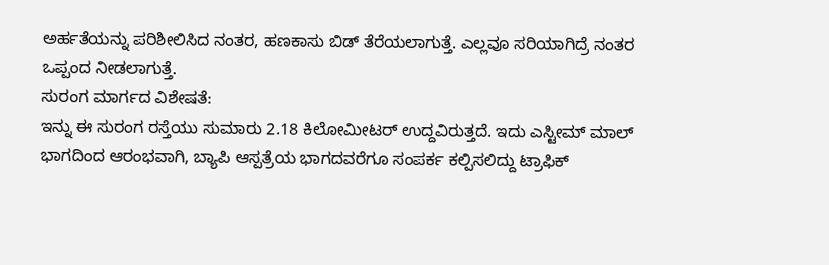ಅರ್ಹತೆಯನ್ನು ಪರಿಶೀಲಿಸಿದ ನಂತರ, ಹಣಕಾಸು ಬಿಡ್ ತೆರೆಯಲಾಗುತ್ತೆ. ಎಲ್ಲವೂ ಸರಿಯಾಗಿದ್ರೆ ನಂತರ ಒಪ್ಪಂದ ನೀಡಲಾಗುತ್ತೆ.
ಸುರಂಗ ಮಾರ್ಗದ ವಿಶೇಷತೆ:
ಇನ್ನು ಈ ಸುರಂಗ ರಸ್ತೆಯು ಸುಮಾರು 2.18 ಕಿಲೋಮೀಟರ್ ಉದ್ದವಿರುತ್ತದೆ. ಇದು ಎಸ್ಟೀಮ್ ಮಾಲ್ ಭಾಗದಿಂದ ಆರಂಭವಾಗಿ, ಬ್ಯಾಪಿ ಆಸ್ಪತ್ರೆಯ ಭಾಗದವರೆಗೂ ಸಂಪರ್ಕ ಕಲ್ಪಿಸಲಿದ್ದು ಟ್ರಾಫಿಕ್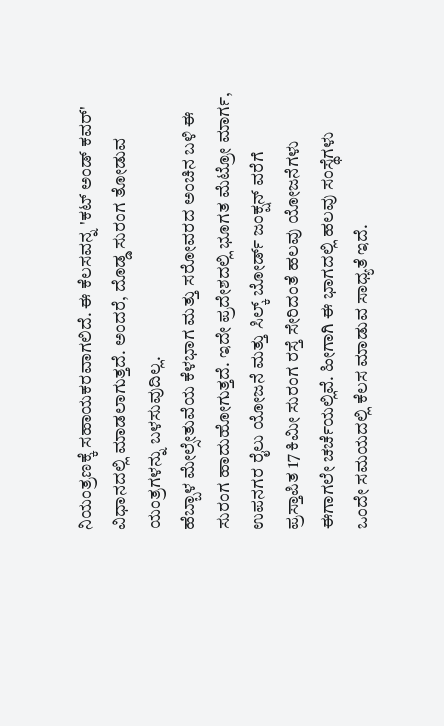ನಿಯಂತ್ರಣಕ್ಕೆ ಸಹಾಯಕರವಾಗಲಿದೆ. ಈ ಕೆಲಸವನ್ನ 'ಕಟ್ ಅಂಡ್ ಕವರ್' ವಿಧಾನದಲ್ಲಿ ಮಾಡಲಾಗುತ್ತದೆ. ಅಂದರೆ, ದೊಡ್ಡ ಸುರಂಗ ತೋಡುವ ಯಂತ್ರಗಳನ್ನು ಬಳಸುವುದಿಲ್ಲ.
ಹೆಬ್ಬಾಳ ಮೇಲ್ಸೇತುವೆಯ ಕೆಳಭಾಗ ಮತ್ತು ಸರೋವರದ ಅಂಚಿನ ಬಳಿ ಈ ಸುರಂಗ ಹಾದುಹೋಗುತ್ತದೆ. ಇದೇ ಪ್ರದೇಶದಲ್ಲಿ ಭೂಗತ ಮೆಟ್ರೋ ಮಾರ್ಗ, ಉಪನಗರ ರೈಲು ಯೋಜನೆ ಮತ್ತು ಸಿಲ್ಕ್ ಬೋರ್ಡ್ ಜಂಕ್ಷನ್ ವರೆಗೆ ಪ್ರಸ್ತಾಪಿತ 17 ಕಿಮೀ ಸುರಂಗ ರಸ್ತೆ ಸೇರಿದಂತೆ ಹಲವು ಯೋಜನೆಗಳು ಈಗಾಗಲೇ ಚರ್ಚೆಯಲ್ಲಿವೆ. ಹೀಗಾಗಿ ಈ ಭಾಗದಲ್ಲಿ ಹಲವು ಸಂಸ್ಥೆಗಳು ಒಂದೇ ಸಮಯದಲ್ಲಿ ಕೆಲಸ ಮಾಡುವ ಸಾಧ್ಯತೆ ಇದೆ.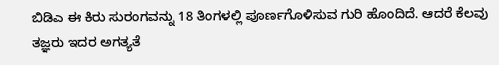ಬಿಡಿಎ ಈ ಕಿರು ಸುರಂಗವನ್ನು 18 ತಿಂಗಳಲ್ಲಿ ಪೂರ್ಣಗೊಳಿಸುವ ಗುರಿ ಹೊಂದಿದೆ. ಆದರೆ ಕೆಲವು ತಜ್ಞರು ಇದರ ಅಗತ್ಯತೆ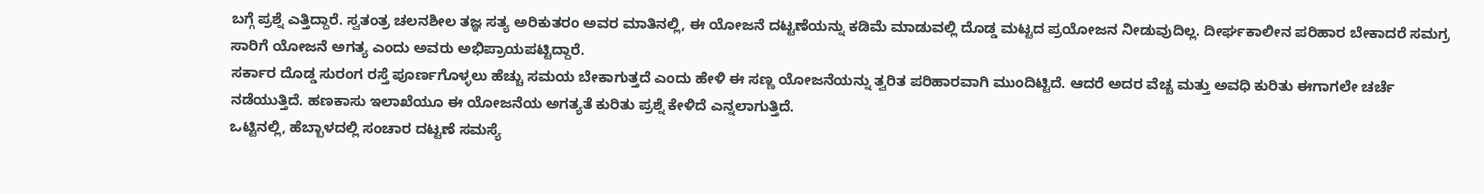ಬಗ್ಗೆ ಪ್ರಶ್ನೆ ಎತ್ತಿದ್ದಾರೆ. ಸ್ವತಂತ್ರ ಚಲನಶೀಲ ತಜ್ಞ ಸತ್ಯ ಅರಿಕುತರಂ ಅವರ ಮಾತಿನಲ್ಲಿ, ಈ ಯೋಜನೆ ದಟ್ಟಣೆಯನ್ನು ಕಡಿಮೆ ಮಾಡುವಲ್ಲಿ ದೊಡ್ಡ ಮಟ್ಟದ ಪ್ರಯೋಜನ ನೀಡುವುದಿಲ್ಲ. ದೀರ್ಘಕಾಲೀನ ಪರಿಹಾರ ಬೇಕಾದರೆ ಸಮಗ್ರ ಸಾರಿಗೆ ಯೋಜನೆ ಅಗತ್ಯ ಎಂದು ಅವರು ಅಭಿಪ್ರಾಯಪಟ್ಟಿದ್ದಾರೆ.
ಸರ್ಕಾರ ದೊಡ್ಡ ಸುರಂಗ ರಸ್ತೆ ಪೂರ್ಣಗೊಳ್ಳಲು ಹೆಚ್ಚು ಸಮಯ ಬೇಕಾಗುತ್ತದೆ ಎಂದು ಹೇಳಿ ಈ ಸಣ್ಣ ಯೋಜನೆಯನ್ನು ತ್ವರಿತ ಪರಿಹಾರವಾಗಿ ಮುಂದಿಟ್ಟಿದೆ. ಆದರೆ ಅದರ ವೆಚ್ಚ ಮತ್ತು ಅವಧಿ ಕುರಿತು ಈಗಾಗಲೇ ಚರ್ಚೆ ನಡೆಯುತ್ತಿದೆ. ಹಣಕಾಸು ಇಲಾಖೆಯೂ ಈ ಯೋಜನೆಯ ಅಗತ್ಯತೆ ಕುರಿತು ಪ್ರಶ್ನೆ ಕೇಳಿದೆ ಎನ್ನಲಾಗುತ್ತಿದೆ.
ಒಟ್ಟಿನಲ್ಲಿ, ಹೆಬ್ಬಾಳದಲ್ಲಿ ಸಂಚಾರ ದಟ್ಟಣೆ ಸಮಸ್ಯೆ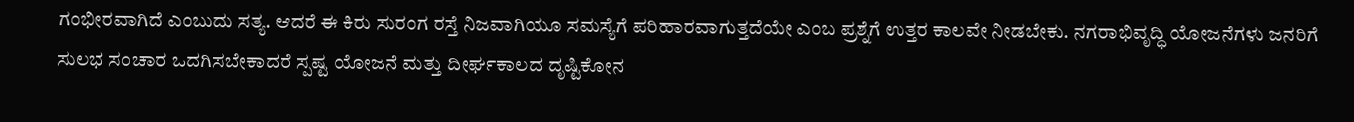ಗಂಭೀರವಾಗಿದೆ ಎಂಬುದು ಸತ್ಯ. ಆದರೆ ಈ ಕಿರು ಸುರಂಗ ರಸ್ತೆ ನಿಜವಾಗಿಯೂ ಸಮಸ್ಯೆಗೆ ಪರಿಹಾರವಾಗುತ್ತದೆಯೇ ಎಂಬ ಪ್ರಶ್ನೆಗೆ ಉತ್ತರ ಕಾಲವೇ ನೀಡಬೇಕು. ನಗರಾಭಿವೃದ್ಧಿ ಯೋಜನೆಗಳು ಜನರಿಗೆ ಸುಲಭ ಸಂಚಾರ ಒದಗಿಸಬೇಕಾದರೆ ಸ್ಪಷ್ಟ ಯೋಜನೆ ಮತ್ತು ದೀರ್ಘಕಾಲದ ದೃಷ್ಟಿಕೋನ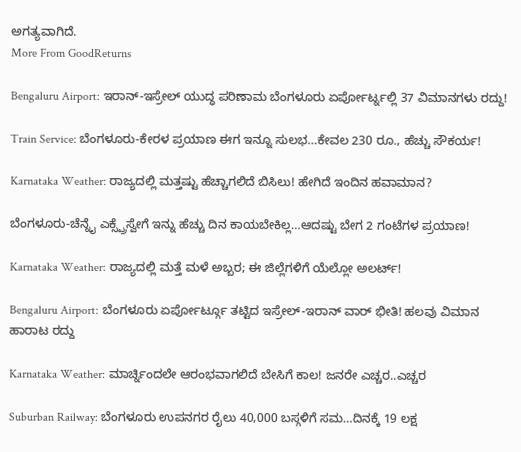ಅಗತ್ಯವಾಗಿದೆ.
More From GoodReturns

Bengaluru Airport: ಇರಾನ್-ಇಸ್ರೇಲ್ ಯುದ್ಧ ಪರಿಣಾಮ ಬೆಂಗಳೂರು ಏರ್ಪೋರ್ಟ್ನಲ್ಲಿ 37 ವಿಮಾನಗಳು ರದ್ದು!

Train Service: ಬೆಂಗಳೂರು-ಕೇರಳ ಪ್ರಯಾಣ ಈಗ ಇನ್ನೂ ಸುಲಭ…ಕೇವಲ 230 ರೂ., ಹೆಚ್ಚು ಸೌಕರ್ಯ!

Karnataka Weather: ರಾಜ್ಯದಲ್ಲಿ ಮತ್ತಷ್ಟು ಹೆಚ್ಚಾಗಲಿದೆ ಬಿಸಿಲು! ಹೇಗಿದೆ ಇಂದಿನ ಹವಾಮಾನ?

ಬೆಂಗಳೂರು-ಚೆನ್ನೈ ಎಕ್ಸ್ಪ್ರೆಸ್ವೇಗೆ ಇನ್ನು ಹೆಚ್ಚು ದಿನ ಕಾಯಬೇಕಿಲ್ಲ…ಆದಷ್ಟು ಬೇಗ 2 ಗಂಟೆಗಳ ಪ್ರಯಾಣ!

Karnataka Weather: ರಾಜ್ಯದಲ್ಲಿ ಮತ್ತೆ ಮಳೆ ಅಬ್ಬರ; ಈ ಜಿಲ್ಲೆಗಳಿಗೆ ಯೆಲ್ಲೋ ಅಲರ್ಟ್!

Bengaluru Airport: ಬೆಂಗಳೂರು ಏರ್ಪೋರ್ಟ್ಗೂ ತಟ್ಟಿದ ಇಸ್ರೇಲ್-ಇರಾನ್ ವಾರ್ ಭೀತಿ! ಹಲವು ವಿಮಾನ ಹಾರಾಟ ರದ್ದು

Karnataka Weather: ಮಾರ್ಚ್ನಿಂದಲೇ ಆರಂಭವಾಗಲಿದೆ ಬೇಸಿಗೆ ಕಾಲ! ಜನರೇ ಎಚ್ಚರ..ಎಚ್ಚರ

Suburban Railway: ಬೆಂಗಳೂರು ಉಪನಗರ ರೈಲು 40,000 ಬಸ್ಗಳಿಗೆ ಸಮ…ದಿನಕ್ಕೆ 19 ಲಕ್ಷ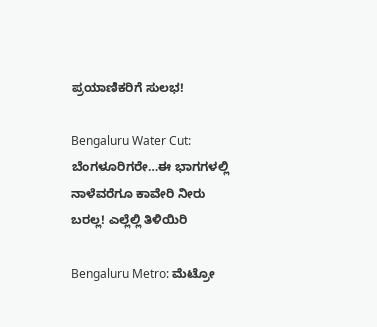ಪ್ರಯಾಣಿಕರಿಗೆ ಸುಲಭ!

Bengaluru Water Cut: ಬೆಂಗಳೂರಿಗರೇ…ಈ ಭಾಗಗಳಲ್ಲಿ ನಾಳೆವರೆಗೂ ಕಾವೇರಿ ನೀರು ಬರಲ್ಲ! ಎಲ್ಲೆಲ್ಲಿ ತಿಳಿಯಿರಿ

Bengaluru Metro: ಮೆಟ್ರೋ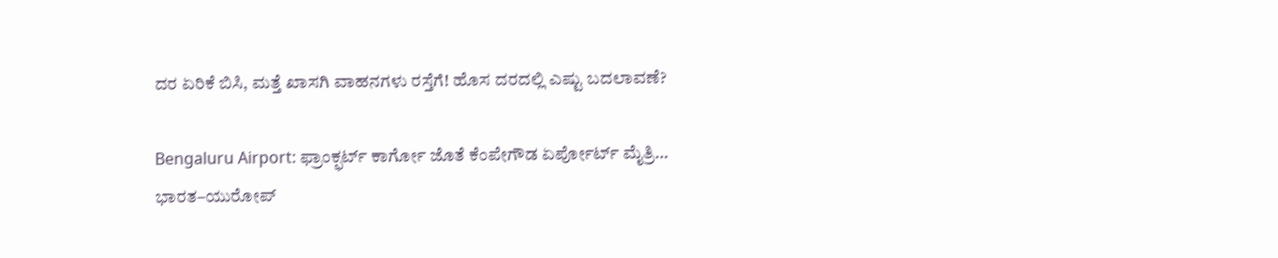ದರ ಏರಿಕೆ ಬಿಸಿ, ಮತ್ತೆ ಖಾಸಗಿ ವಾಹನಗಳು ರಸ್ತೆಗೆ! ಹೊಸ ದರದಲ್ಲಿ ಎಷ್ಟು ಬದಲಾವಣೆ?

Bengaluru Airport: ಫ್ರಾಂಕ್ಫರ್ಟ್ ಕಾರ್ಗೋ ಜೊತೆ ಕೆಂಪೇಗೌಡ ಏರ್ಪೋರ್ಟ್ ಮೈತ್ರಿ… ಭಾರತ–ಯುರೋಪ್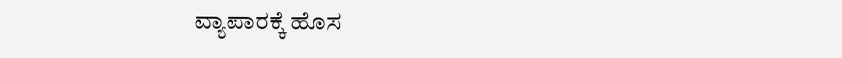ವ್ಯಾಪಾರಕ್ಕೆ ಹೊಸ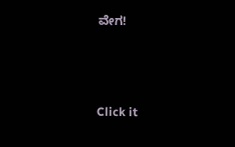ವೇಗ!



Click it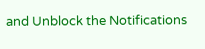and Unblock the Notifications